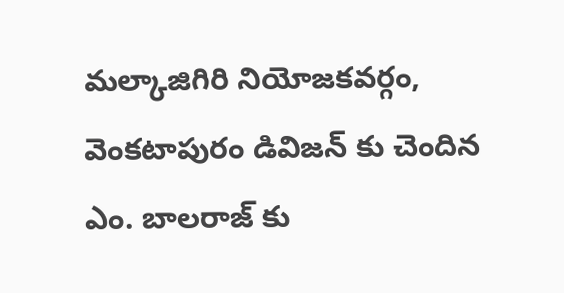మల్కాజిగిరి నియోజకవర్గం, వెంకటాపురం డివిజన్ కు చెందిన ఎం. బాలరాజ్ కు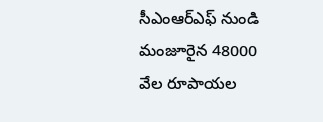సీఎంఆర్ఎఫ్ నుండి మంజూరైన 48000 వేల రూపాయల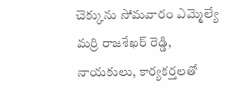చెక్కును సోమవారం ఎమ్మెల్యే మర్రి రాజశేఖర్ రెడ్డి, నాయకులు, కార్యకర్తలతో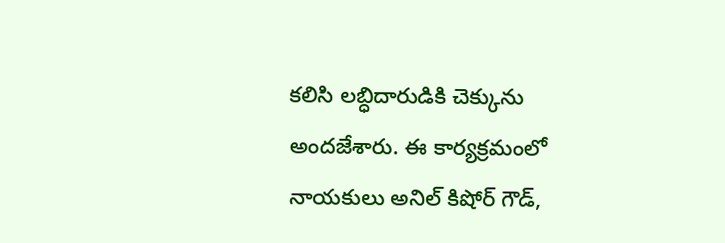కలిసి లబ్ధిదారుడికి చెక్కును అందజేశారు. ఈ కార్యక్రమంలో నాయకులు అనిల్ కిషోర్ గౌడ్,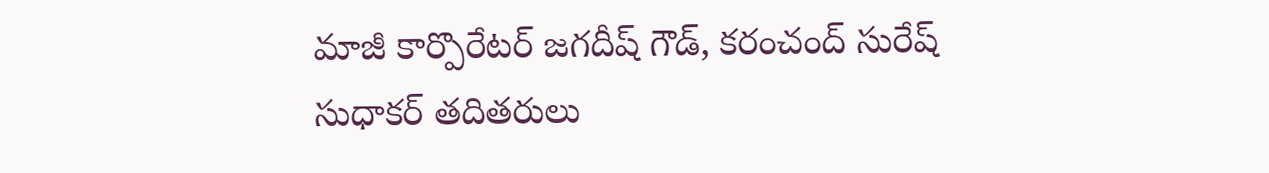మాజీ కార్పొరేటర్ జగదీష్ గౌడ్, కరంచంద్ సురేష్ సుధాకర్ తదితరులు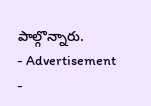పాల్గొన్నారు.
- Advertisement -